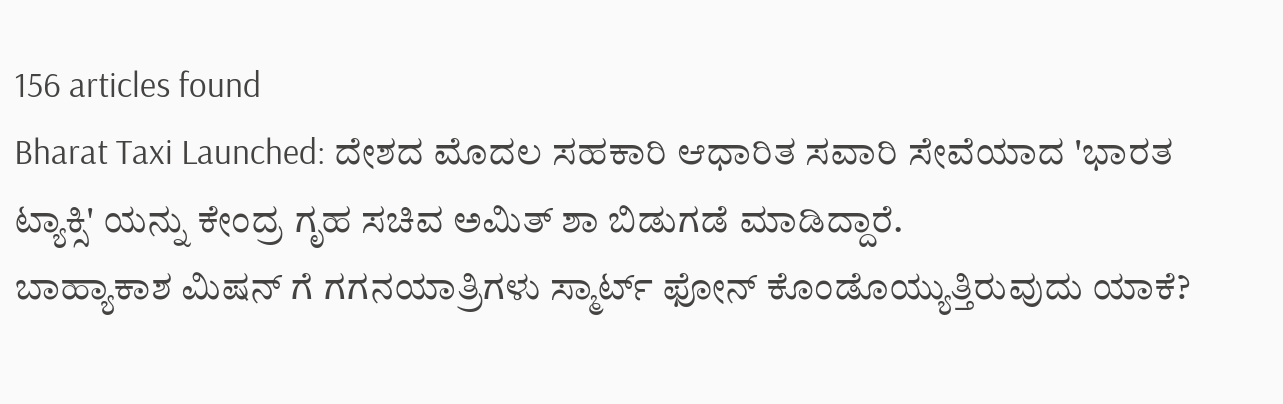156 articles found
Bharat Taxi Launched: ದೇಶದ ಮೊದಲ ಸಹಕಾರಿ ಆಧಾರಿತ ಸವಾರಿ ಸೇವೆಯಾದ 'ಭಾರತ ಟ್ಯಾಕ್ಸಿ' ಯನ್ನು ಕೇಂದ್ರ ಗೃಹ ಸಚಿವ ಅಮಿತ್ ಶಾ ಬಿಡುಗಡೆ ಮಾಡಿದ್ದಾರೆ.
ಬಾಹ್ಯಾಕಾಶ ಮಿಷನ್ ಗೆ ಗಗನಯಾತ್ರಿಗಳು ಸ್ಮಾರ್ಟ್ ಫೋನ್ ಕೊಂಡೊಯ್ಯುತ್ತಿರುವುದು ಯಾಕೆ?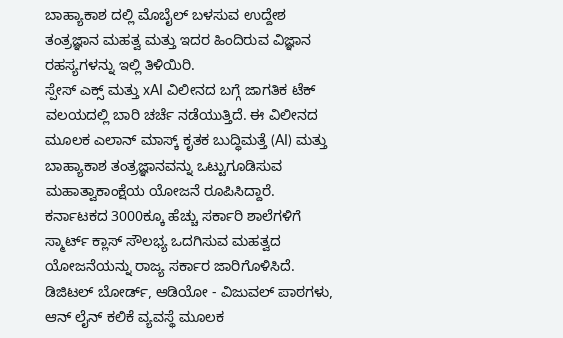ಬಾಹ್ಯಾಕಾಶ ದಲ್ಲಿ ಮೊಬೈಲ್ ಬಳಸುವ ಉದ್ದೇಶ ತಂತ್ರಜ್ಞಾನ ಮಹತ್ವ ಮತ್ತು ಇದರ ಹಿಂದಿರುವ ವಿಜ್ಞಾನ ರಹಸ್ಯಗಳನ್ನು ಇಲ್ಲಿ ತಿಳಿಯಿರಿ.
ಸ್ಪೇಸ್ ಎಕ್ಸ್ ಮತ್ತು xAI ವಿಲೀನದ ಬಗ್ಗೆ ಜಾಗತಿಕ ಟೆಕ್ ವಲಯದಲ್ಲಿ ಬಾರಿ ಚರ್ಚೆ ನಡೆಯುತ್ತಿದೆ. ಈ ವಿಲೀನದ ಮೂಲಕ ಎಲಾನ್ ಮಾಸ್ಕ್ ಕೃತಕ ಬುದ್ಧಿಮತ್ತೆ (AI) ಮತ್ತು ಬಾಹ್ಯಾಕಾಶ ತಂತ್ರಜ್ಞಾನವನ್ನು ಒಟ್ಟುಗೂಡಿಸುವ ಮಹಾತ್ವಾಕಾಂಕ್ಷೆಯ ಯೋಜನೆ ರೂಪಿಸಿದ್ದಾರೆ.
ಕರ್ನಾಟಕದ 3000ಕ್ಕೂ ಹೆಚ್ಚು ಸರ್ಕಾರಿ ಶಾಲೆಗಳಿಗೆ ಸ್ಮಾರ್ಟ್ ಕ್ಲಾಸ್ ಸೌಲಭ್ಯ ಒದಗಿಸುವ ಮಹತ್ವದ ಯೋಜನೆಯನ್ನು ರಾಜ್ಯ ಸರ್ಕಾರ ಜಾರಿಗೊಳಿಸಿದೆ. ಡಿಜಿಟಲ್ ಬೋರ್ಡ್, ಆಡಿಯೋ - ವಿಜುವಲ್ ಪಾಠಗಳು, ಆನ್ ಲೈನ್ ಕಲಿಕೆ ವ್ಯವಸ್ಥೆ ಮೂಲಕ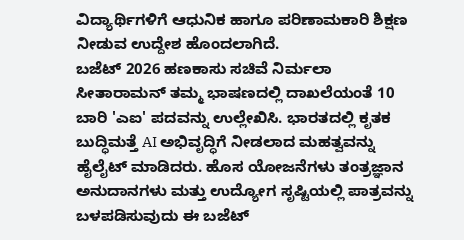ವಿದ್ಯಾರ್ಥಿಗಳಿಗೆ ಆಧುನಿಕ ಹಾಗೂ ಪರಿಣಾಮಕಾರಿ ಶಿಕ್ಷಣ ನೀಡುವ ಉದ್ದೇಶ ಹೊಂದಲಾಗಿದೆ.
ಬಜೆಟ್ 2026 ಹಣಕಾಸು ಸಚಿವೆ ನಿರ್ಮಲಾ ಸೀತಾರಾಮನ್ ತಮ್ಮ ಭಾಷಣದಲ್ಲಿ ದಾಖಲೆಯಂತೆ 10 ಬಾರಿ 'ಎಐ' ಪದವನ್ನು ಉಲ್ಲೇಖಿಸಿ. ಭಾರತದಲ್ಲಿ ಕೃತಕ ಬುದ್ಧಿಮತ್ತೆ AI ಅಭಿವೃದ್ಧಿಗೆ ನೀಡಲಾದ ಮಹತ್ವವನ್ನು ಹೈಲೈಟ್ ಮಾಡಿದರು. ಹೊಸ ಯೋಜನೆಗಳು ತಂತ್ರಜ್ಞಾನ ಅನುದಾನಗಳು ಮತ್ತು ಉದ್ಯೋಗ ಸೃಷ್ಟಿಯಲ್ಲಿ ಪಾತ್ರವನ್ನು ಬಳಪಡಿಸುವುದು ಈ ಬಜೆಟ್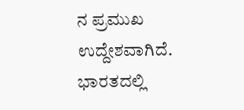ನ ಪ್ರಮುಖ ಉದ್ದೇಶವಾಗಿದೆ.
ಭಾರತದಲ್ಲಿ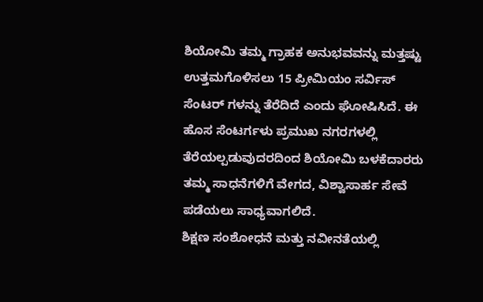ಶಿಯೋಮಿ ತಮ್ಮ ಗ್ರಾಹಕ ಅನುಭವವನ್ನು ಮತ್ತಷ್ಟು ಉತ್ತಮಗೊಳಿಸಲು 15 ಪ್ರೀಮಿಯಂ ಸರ್ವಿಸ್ ಸೆಂಟರ್ ಗಳನ್ನು ತೆರೆದಿದೆ ಎಂದು ಘೋಷಿಸಿದೆ. ಈ ಹೊಸ ಸೆಂಟರ್ಗಳು ಪ್ರಮುಖ ನಗರಗಳಲ್ಲಿ ತೆರೆಯಲ್ಪಡುವುದರದಿಂದ ಶಿಯೋಮಿ ಬಳಕೆದಾರರು ತಮ್ಮ ಸಾಧನೆಗಳಿಗೆ ವೇಗದ, ವಿಶ್ವಾಸಾರ್ಹ ಸೇವೆ ಪಡೆಯಲು ಸಾಧ್ಯವಾಗಲಿದೆ.
ಶಿಕ್ಷಣ ಸಂಶೋಧನೆ ಮತ್ತು ನವೀನತೆಯಲ್ಲಿ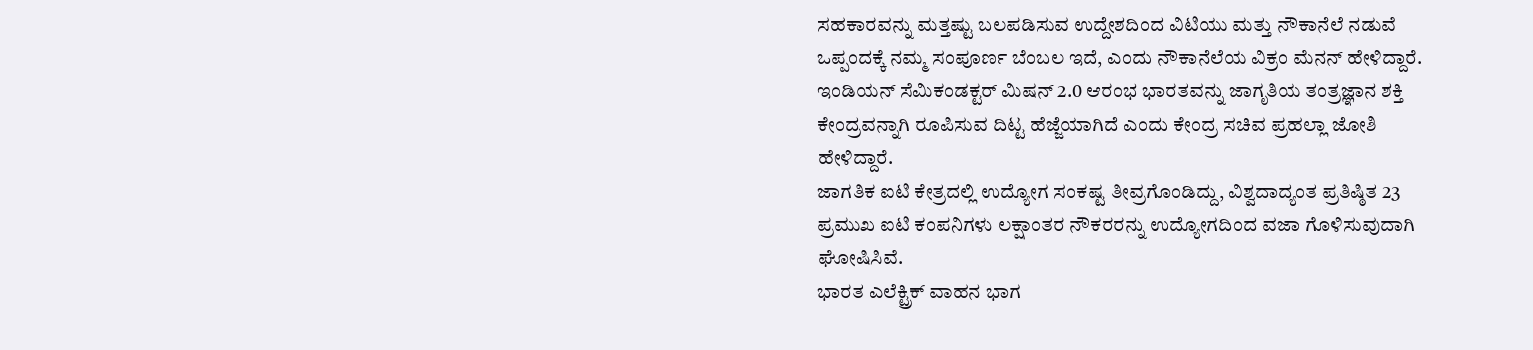ಸಹಕಾರವನ್ನು ಮತ್ತಷ್ಟು ಬಲಪಡಿಸುವ ಉದ್ದೇಶದಿಂದ ವಿಟಿಯು ಮತ್ತು ನೌಕಾನೆಲೆ ನಡುವೆ ಒಪ್ಪಂದಕ್ಕೆ ನಮ್ಮ ಸಂಪೂರ್ಣ ಬೆಂಬಲ ಇದೆ, ಎಂದು ನೌಕಾನೆಲೆಯ ವಿಕ್ರಂ ಮೆನನ್ ಹೇಳಿದ್ದಾರೆ.
ಇಂಡಿಯನ್ ಸೆಮಿಕಂಡಕ್ಟರ್ ಮಿಷನ್ 2.0 ಆರಂಭ ಭಾರತವನ್ನು ಜಾಗೃತಿಯ ತಂತ್ರಜ್ಞಾನ ಶಕ್ತಿ ಕೇಂದ್ರವನ್ನಾಗಿ ರೂಪಿಸುವ ದಿಟ್ಟ ಹೆಜ್ಜೆಯಾಗಿದೆ ಎಂದು ಕೇಂದ್ರ ಸಚಿವ ಪ್ರಹಲ್ಲಾ ಜೋಶಿ ಹೇಳಿದ್ದಾರೆ.
ಜಾಗತಿಕ ಐಟಿ ಕೇತ್ರದಲ್ಲಿ ಉದ್ಯೋಗ ಸಂಕಷ್ಟ ತೀವ್ರಗೊಂಡಿದ್ದು, ವಿಶ್ವದಾದ್ಯಂತ ಪ್ರತಿಷ್ಠಿತ 23 ಪ್ರಮುಖ ಐಟಿ ಕಂಪನಿಗಳು ಲಕ್ಷಾಂತರ ನೌಕರರನ್ನು ಉದ್ಯೋಗದಿಂದ ವಜಾ ಗೊಳಿಸುವುದಾಗಿ ಘೋಷಿಸಿವೆ.
ಭಾರತ ಎಲೆಕ್ಟ್ರಿಕ್ ವಾಹನ ಭಾಗ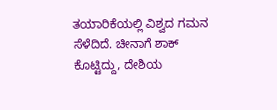ತಯಾರಿಕೆಯಲ್ಲಿ ವಿಶ್ವದ ಗಮನ ಸೆಳೆದಿದೆ. ಚೀನಾಗೆ ಶಾಕ್ ಕೊಟ್ಟಿದ್ದು, ದೇಶಿಯ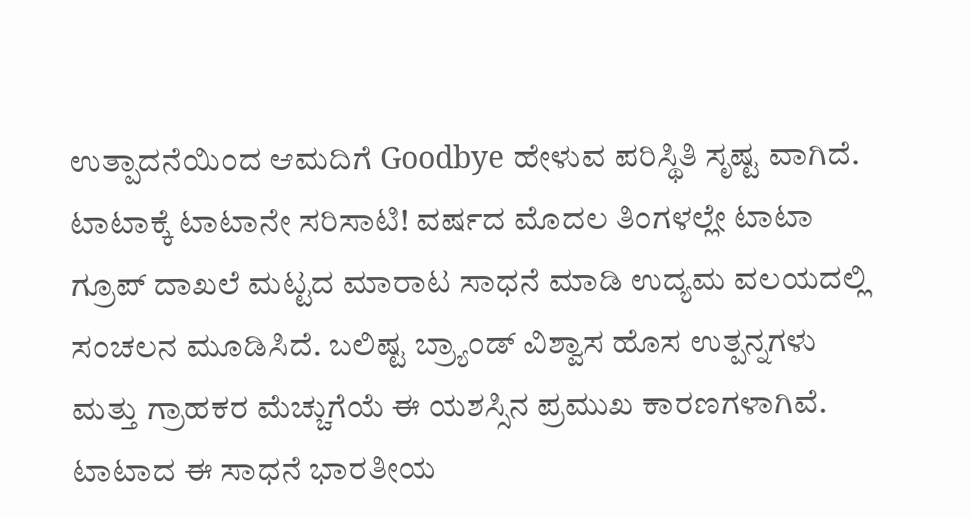ಉತ್ಪಾದನೆಯಿಂದ ಆಮದಿಗೆ Goodbye ಹೇಳುವ ಪರಿಸ್ಥಿತಿ ಸೃಷ್ಟ ವಾಗಿದೆ.
ಟಾಟಾಕ್ಕೆ ಟಾಟಾನೇ ಸರಿಸಾಟಿ! ವರ್ಷದ ಮೊದಲ ತಿಂಗಳಲ್ಲೇ ಟಾಟಾ ಗ್ರೂಪ್ ದಾಖಲೆ ಮಟ್ಟದ ಮಾರಾಟ ಸಾಧನೆ ಮಾಡಿ ಉದ್ಯಮ ವಲಯದಲ್ಲಿ ಸಂಚಲನ ಮೂಡಿಸಿದೆ. ಬಲಿಷ್ಟ ಬ್ರ್ಯಾಂಡ್ ವಿಶ್ವಾಸ ಹೊಸ ಉತ್ಪನ್ನಗಳು ಮತ್ತು ಗ್ರಾಹಕರ ಮೆಚ್ಚುಗೆಯೆ ಈ ಯಶಸ್ಸಿನ ಪ್ರಮುಖ ಕಾರಣಗಳಾಗಿವೆ. ಟಾಟಾದ ಈ ಸಾಧನೆ ಭಾರತೀಯ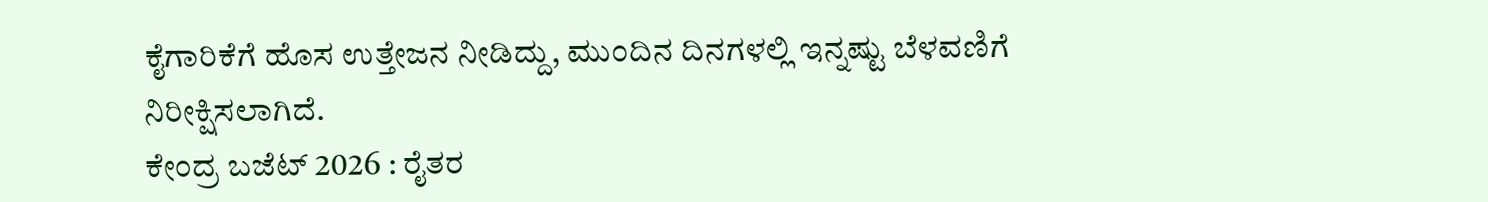ಕೈಗಾರಿಕೆಗೆ ಹೊಸ ಉತ್ತೇಜನ ನೀಡಿದ್ದು, ಮುಂದಿನ ದಿನಗಳಲ್ಲಿ ಇನ್ನಷ್ಟು ಬೆಳವಣಿಗೆ ನಿರೀಕ್ಷಿಸಲಾಗಿದೆ.
ಕೇಂದ್ರ ಬಜೆಟ್ 2026 : ರೈತರ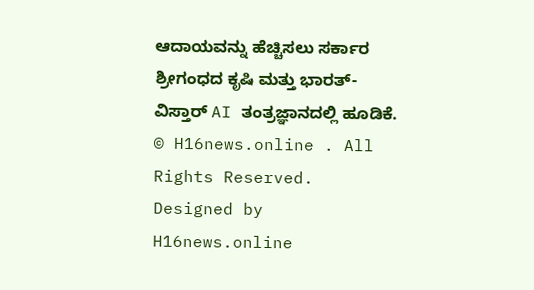ಆದಾಯವನ್ನು ಹೆಚ್ಚಿಸಲು ಸರ್ಕಾರ ಶ್ರೀಗಂಧದ ಕೃಷಿ ಮತ್ತು ಭಾರತ್-ವಿಸ್ತಾರ್ AI ತಂತ್ರಜ್ಞಾನದಲ್ಲಿ ಹೂಡಿಕೆ.
© H16news.online . All Rights Reserved. Designed by H16news.online